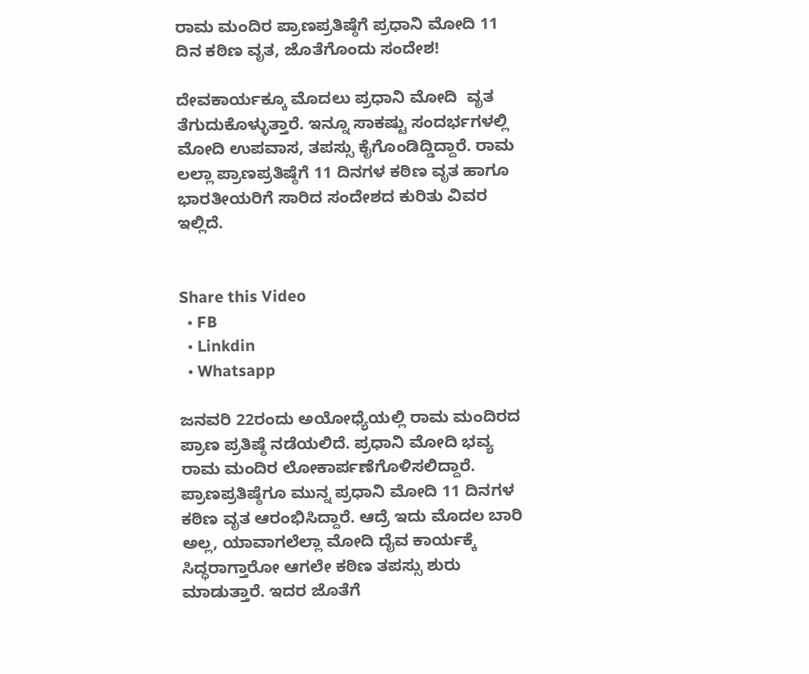ರಾಮ ಮಂದಿರ ಪ್ರಾಣಪ್ರತಿಷ್ಠೆಗೆ ಪ್ರಧಾನಿ ಮೋದಿ 11 ದಿನ ಕಠಿಣ ವೃತ, ಜೊತೆಗೊಂದು ಸಂದೇಶ!

ದೇವಕಾರ್ಯಕ್ಕೂ ಮೊದಲು ಪ್ರಧಾನಿ ಮೋದಿ  ವೃತ ತೆಗುದುಕೊಳ್ಳುತ್ತಾರೆ. ಇನ್ನೂ ಸಾಕಷ್ಟು ಸಂದರ್ಭಗಳಲ್ಲಿ ಮೋದಿ ಉಪವಾಸ, ತಪಸ್ಸು ಕೈಗೊಂಡಿದ್ಡಿದ್ದಾರೆ. ರಾಮ ಲಲ್ಲಾ ಪ್ರಾಣಪ್ರತಿಷ್ಠೆಗೆ 11 ದಿನಗಳ ಕಠಿಣ ವೃತ ಹಾಗೂ ಭಾರತೀಯರಿಗೆ ಸಾರಿದ ಸಂದೇಶದ ಕುರಿತು ವಿವರ ಇಲ್ಲಿದೆ.


Share this Video
  • FB
  • Linkdin
  • Whatsapp

ಜನವರಿ 22ರಂದು ಅಯೋಧ್ಯೆಯಲ್ಲಿ ರಾಮ ಮಂದಿರದ ಪ್ರಾಣ ಪ್ರತಿಷ್ಠೆ ನಡೆಯಲಿದೆ. ಪ್ರಧಾನಿ ಮೋದಿ ಭವ್ಯ ರಾಮ ಮಂದಿರ ಲೋಕಾರ್ಪಣೆಗೊಳಿಸಲಿದ್ದಾರೆ. ಪ್ರಾಣಪ್ರತಿಷ್ಠೆಗೂ ಮುನ್ನ ಪ್ರಧಾನಿ ಮೋದಿ 11 ದಿನಗಳ ಕಠಿಣ ವೃತ ಆರಂಭಿಸಿದ್ದಾರೆ. ಆದ್ರೆ ಇದು ಮೊದಲ ಬಾರಿ ಅಲ್ಲ, ಯಾವಾಗಲೆಲ್ಲಾ ಮೋದಿ ದೈವ ಕಾರ್ಯಕ್ಕೆ ಸಿದ್ಧರಾಗ್ತಾರೋ ಆಗಲೇ ಕಠಿಣ ತಪಸ್ಸು ಶುರು ಮಾಡುತ್ತಾರೆ. ಇದರ ಜೊತೆಗೆ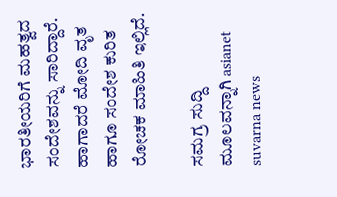ಭಾರತೀಯರಿಗೆ ಮಹತ್ವದ ಸಂದೇಶವನ್ನು ಸಾರಿದ್ದಾರೆ. ಹಾಗಾದರೆ ಮೋದಿ ವೃತ ಹಾಗೂ ಸಂದೇಶ ಕುರಿತ ರೋಚಕ ಮಾಹಿತಿ ಇಲ್ಲಿದೆ.

ಸಮಗ್ರ ಸುದ್ದಿ ಮೂಲವನ್ನಾಗಿ asianet suvarna news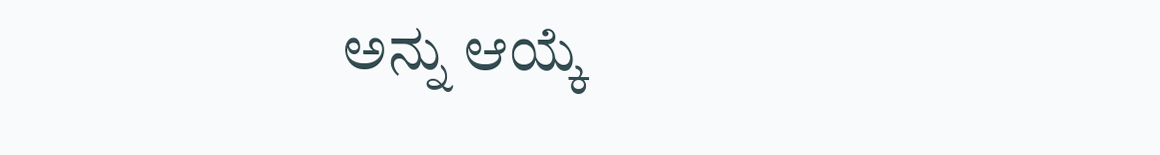ಅನ್ನು ಆಯ್ಕೆ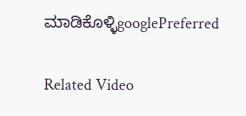ಮಾಡಿಕೊಳ್ಳಿgooglePreferred

Related Video